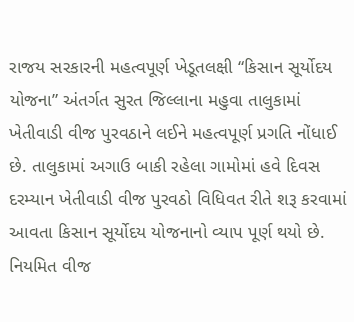રાજય સરકારની મહત્વપૂર્ણ ખેડૂતલક્ષી “કિસાન સૂર્યોદય યોજના” અંતર્ગત સુરત જિલ્લાના મહુવા તાલુકામાં ખેતીવાડી વીજ પુરવઠાને લઈને મહત્વપૂર્ણ પ્રગતિ નોંધાઈ છે. તાલુકામાં અગાઉ બાકી રહેલા ગામોમાં હવે દિવસ દરમ્યાન ખેતીવાડી વીજ પુરવઠો વિધિવત રીતે શરૂ કરવામાં આવતા કિસાન સૂર્યોદય યોજનાનો વ્યાપ પૂર્ણ થયો છે.
નિયમિત વીજ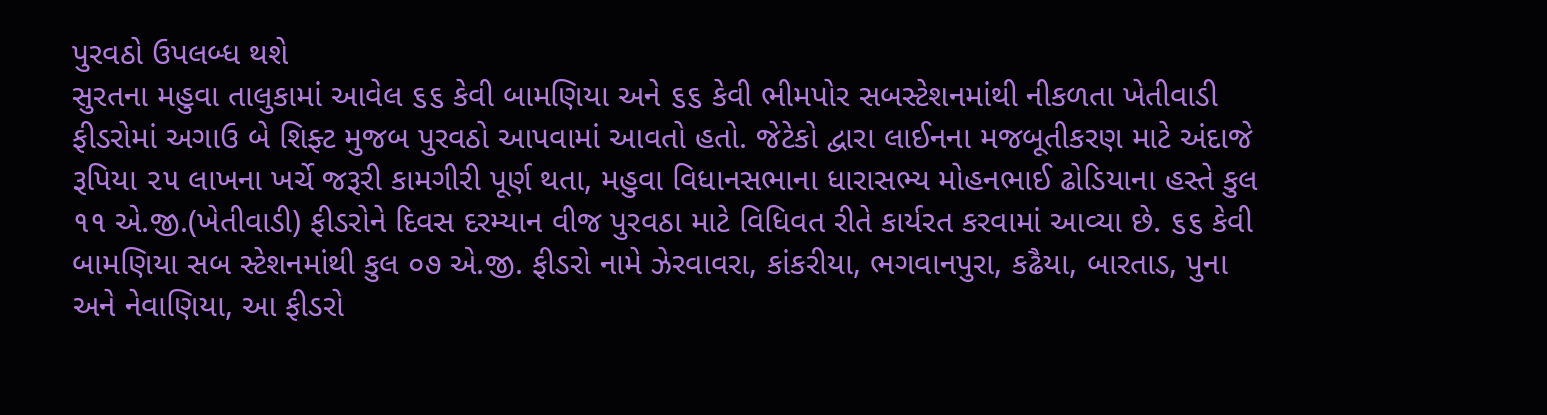પુરવઠો ઉપલબ્ધ થશે
સુરતના મહુવા તાલુકામાં આવેલ ૬૬ કેવી બામણિયા અને ૬૬ કેવી ભીમપોર સબસ્ટેશનમાંથી નીકળતા ખેતીવાડી ફીડરોમાં અગાઉ બે શિફ્ટ મુજબ પુરવઠો આપવામાં આવતો હતો. જેટેકો દ્વારા લાઈનના મજબૂતીકરણ માટે અંદાજે રૂપિયા ૨૫ લાખના ખર્ચે જરૂરી કામગીરી પૂર્ણ થતા, મહુવા વિધાનસભાના ધારાસભ્ય મોહનભાઈ ઢોડિયાના હસ્તે કુલ ૧૧ એ.જી.(ખેતીવાડી) ફીડરોને દિવસ દરમ્યાન વીજ પુરવઠા માટે વિધિવત રીતે કાર્યરત કરવામાં આવ્યા છે. ૬૬ કેવી બામણિયા સબ સ્ટેશનમાંથી કુલ ૦૭ એ.જી. ફીડરો નામે ઝેરવાવરા, કાંકરીયા, ભગવાનપુરા, કઢૈયા, બારતાડ, પુના અને નેવાણિયા, આ ફીડરો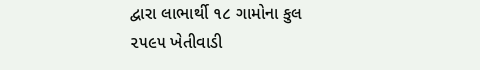દ્વારા લાભાર્થી ૧૮ ગામોના કુલ ૨૫૯૫ ખેતીવાડી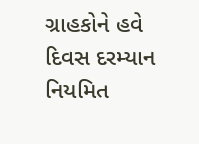ગ્રાહકોને હવે દિવસ દરમ્યાન નિયમિત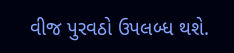વીજ પુરવઠો ઉપલબ્ધ થશે.